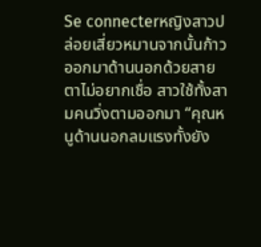Se connecterหญิงสาวปล่อยเสี่ยวหมานจากนั้นก้าวออกมาด้านนอกด้วยสายตาไม่อยากเชื่อ สาวใช้ทั้งสามคนวิ่งตามออกมา “คุณหนูด้านนอกลมแรงทั้งยัง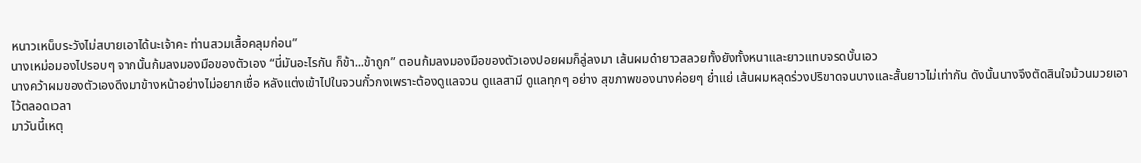หนาวเหน็บระวังไม่สบายเอาได้นะเจ้าคะ ท่านสวมเสื้อคลุมก่อน”
นางเหม่อมองไปรอบๆ จากนั้นก้มลงมองมือของตัวเอง “นี่มันอะไรกัน ก็ข้า...ข้าถูก” ตอนก้มลงมองมือของตัวเองปอยผมก็ลู่ลงมา เส้นผมดำยาวสลวยทั้งยังทั้งหนาและยาวแทบจรดบั้นเอว
นางคว้าผมของตัวเองดึงมาข้างหน้าอย่างไม่อยากเชื่อ หลังแต่งเข้าไปในจวนกั๋วกงเพราะต้องดูแลจวน ดูแลสามี ดูแลทุกๆ อย่าง สุขภาพของนางค่อยๆ ย่ำแย่ เส้นผมหลุดร่วงปริขาดจนบางและสั้นยาวไม่เท่ากัน ดังนั้นนางจึงตัดสินใจม้วนมวยเอาไว้ตลอดเวลา
มาวันนี้เหตุ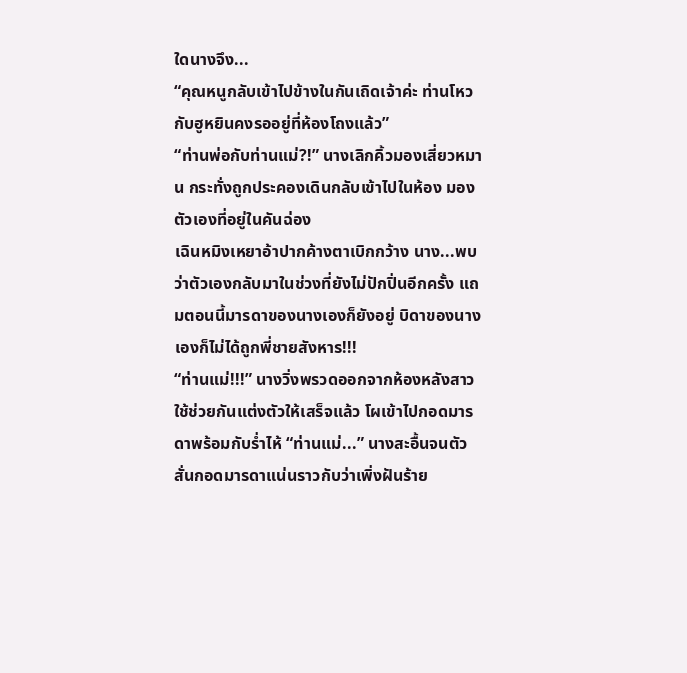ใดนางจึง...
“คุณหนูกลับเข้าไปข้างในกันเถิดเจ้าค่ะ ท่านโหวกับฮูหยินคงรออยู่ที่ห้องโถงแล้ว”
“ท่านพ่อกับท่านแม่?!” นางเลิกคิ้วมองเสี่ยวหมาน กระทั่งถูกประคองเดินกลับเข้าไปในห้อง มองตัวเองที่อยู่ในคันฉ่อง
เฉินหมิงเหยาอ้าปากค้างตาเบิกกว้าง นาง...พบว่าตัวเองกลับมาในช่วงที่ยังไม่ปักปิ่นอีกครั้ง แถมตอนนี้มารดาของนางเองก็ยังอยู่ บิดาของนางเองก็ไม่ได้ถูกพี่ชายสังหาร!!!
“ท่านแม่!!!” นางวิ่งพรวดออกจากห้องหลังสาวใช้ช่วยกันแต่งตัวให้เสร็จแล้ว โผเข้าไปกอดมารดาพร้อมกับร่ำไห้ “ท่านแม่...” นางสะอื้นจนตัวสั่นกอดมารดาแน่นราวกับว่าเพิ่งฝันร้าย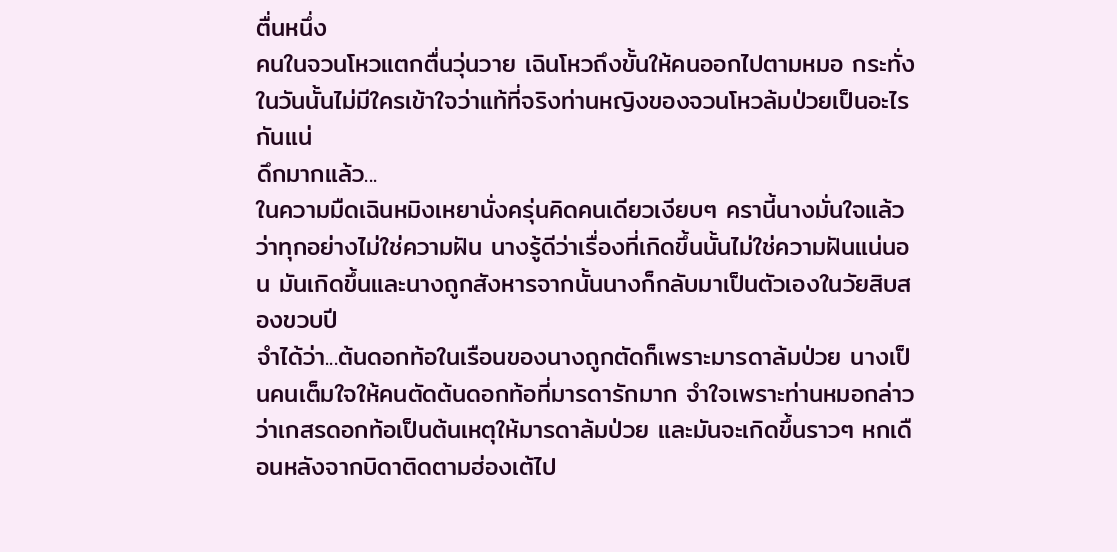ตื่นหนึ่ง
คนในจวนโหวแตกตื่นวุ่นวาย เฉินโหวถึงขั้นให้คนออกไปตามหมอ กระทั่งในวันนั้นไม่มีใครเข้าใจว่าแท้ที่จริงท่านหญิงของจวนโหวล้มป่วยเป็นอะไรกันแน่
ดึกมากแล้ว...
ในความมืดเฉินหมิงเหยานั่งครุ่นคิดคนเดียวเงียบๆ ครานี้นางมั่นใจแล้วว่าทุกอย่างไม่ใช่ความฝัน นางรู้ดีว่าเรื่องที่เกิดขึ้นนั้นไม่ใช่ความฝันแน่นอน มันเกิดขึ้นและนางถูกสังหารจากนั้นนางก็กลับมาเป็นตัวเองในวัยสิบสองขวบปี
จำได้ว่า...ต้นดอกท้อในเรือนของนางถูกตัดก็เพราะมารดาล้มป่วย นางเป็นคนเต็มใจให้คนตัดต้นดอกท้อที่มารดารักมาก จำใจเพราะท่านหมอกล่าวว่าเกสรดอกท้อเป็นต้นเหตุให้มารดาล้มป่วย และมันจะเกิดขึ้นราวๆ หกเดือนหลังจากบิดาติดตามฮ่องเต้ไป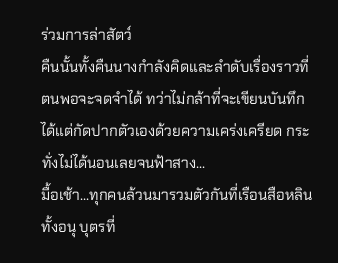ร่วมการล่าสัตว์
คืนนั้นทั้งคืนนางกำลังคิดและลำดับเรื่องราวที่ตนพอจะจดจำได้ ทว่าไม่กล้าที่จะเขียนบันทึก ได้แต่กัดปากตัวเองด้วยความเคร่งเครียด กระทั่งไม่ได้นอนเลยจนฟ้าสาง...
มื้อเช้า...ทุกคนล้วนมารวมตัวกันที่เรือนสือหลิน ทั้งอนุ บุตรที่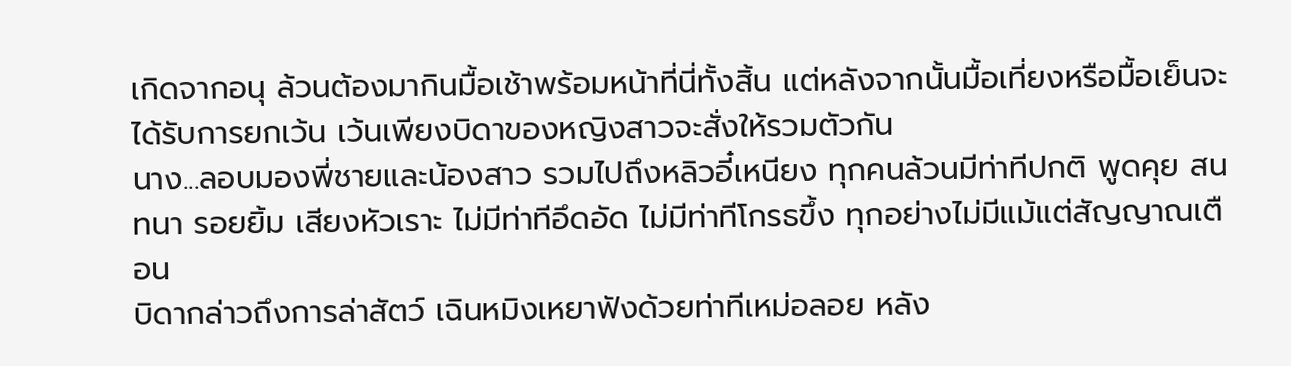เกิดจากอนุ ล้วนต้องมากินมื้อเช้าพร้อมหน้าที่นี่ทั้งสิ้น แต่หลังจากนั้นมื้อเที่ยงหรือมื้อเย็นจะได้รับการยกเว้น เว้นเพียงบิดาของหญิงสาวจะสั่งให้รวมตัวกัน
นาง...ลอบมองพี่ชายและน้องสาว รวมไปถึงหลิวอี๋เหนียง ทุกคนล้วนมีท่าทีปกติ พูดคุย สนทนา รอยยิ้ม เสียงหัวเราะ ไม่มีท่าทีอึดอัด ไม่มีท่าทีโกรธขึ้ง ทุกอย่างไม่มีแม้แต่สัญญาณเตือน
บิดากล่าวถึงการล่าสัตว์ เฉินหมิงเหยาฟังด้วยท่าทีเหม่อลอย หลัง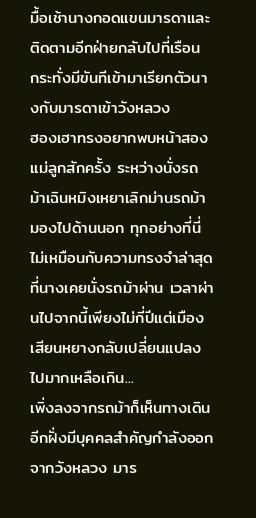มื้อเช้านางกอดแขนมารดาและติดตามอีกฝ่ายกลับไปที่เรือน กระทั่งมีขันทีเข้ามาเรียกตัวนางกับมารดาเข้าวังหลวง
ฮองเฮาทรงอยากพบหน้าสองแม่ลูกสักครั้ง ระหว่างนั่งรถม้าเฉินหมิงเหยาเลิกม่านรถม้ามองไปด้านนอก ทุกอย่างที่นี่ไม่เหมือนกับความทรงจำล่าสุดที่นางเคยนั่งรถม้าผ่าน เวลาผ่านไปจากนี้เพียงไม่กี่ปีแต่เมืองเสียนหยางกลับเปลี่ยนแปลงไปมากเหลือเกิน...
เพิ่งลงจากรถม้าก็เห็นทางเดินอีกฝั่งมีบุคคลสำคัญกำลังออกจากวังหลวง มาร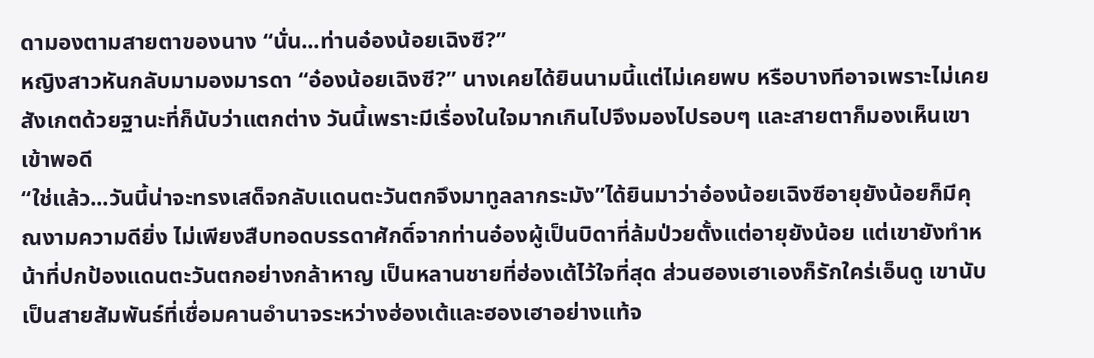ดามองตามสายตาของนาง “นั่น...ท่านอ๋องน้อยเฉิงซี?”
หญิงสาวหันกลับมามองมารดา “อ๋องน้อยเฉิงซี?” นางเคยได้ยินนามนี้แต่ไม่เคยพบ หรือบางทีอาจเพราะไม่เคยสังเกตด้วยฐานะที่ก็นับว่าแตกต่าง วันนี้เพราะมีเรื่องในใจมากเกินไปจึงมองไปรอบๆ และสายตาก็มองเห็นเขาเข้าพอดี
“ใช่แล้ว...วันนี้น่าจะทรงเสด็จกลับแดนตะวันตกจึงมาทูลลากระมัง”ได้ยินมาว่าอ๋องน้อยเฉิงซีอายุยังน้อยก็มีคุณงามความดียิ่ง ไม่เพียงสืบทอดบรรดาศักดิ์จากท่านอ๋องผู้เป็นบิดาที่ล้มป่วยตั้งแต่อายุยังน้อย แต่เขายังทำหน้าที่ปกป้องแดนตะวันตกอย่างกล้าหาญ เป็นหลานชายที่ฮ่องเต้ไว้ใจที่สุด ส่วนฮองเฮาเองก็รักใคร่เอ็นดู เขานับเป็นสายสัมพันธ์ที่เชื่อมคานอำนาจระหว่างฮ่องเต้และฮองเฮาอย่างแท้จ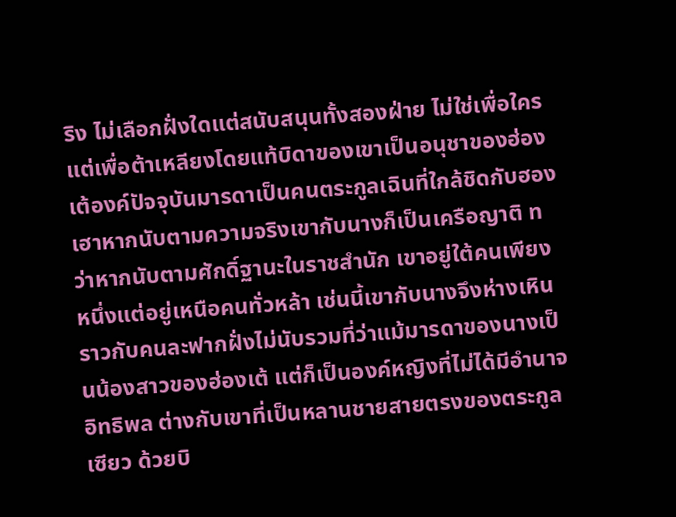ริง ไม่เลือกฝั่งใดแต่สนับสนุนทั้งสองฝ่าย ไม่ใช่เพื่อใครแต่เพื่อต้าเหลียงโดยแท้บิดาของเขาเป็นอนุชาของฮ่องเต้องค์ปัจจุบันมารดาเป็นคนตระกูลเฉินที่ใกล้ชิดกับฮองเฮาหากนับตามความจริงเขากับนางก็เป็นเครือญาติ ทว่าหากนับตามศักดิ์ฐานะในราชสำนัก เขาอยู่ใต้คนเพียงหนึ่งแต่อยู่เหนือคนทั่วหล้า เช่นนี้เขากับนางจึงห่างเหินราวกับคนละฟากฝั่งไม่นับรวมที่ว่าแม้มารดาของนางเป็นน้องสาวของฮ่องเต้ แต่ก็เป็นองค์หญิงที่ไม่ได้มีอำนาจอิทธิพล ต่างกับเขาที่เป็นหลานชายสายตรงของตระกูลเซียว ด้วยบิ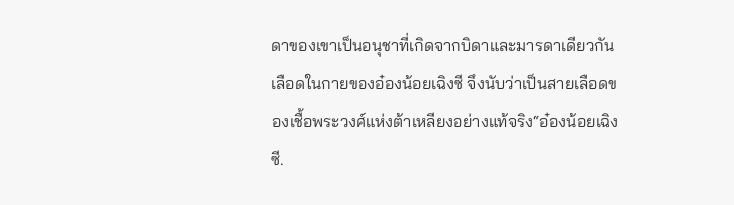ดาของเขาเป็นอนุชาที่เกิดจากบิดาและมารดาเดียวกัน เลือดในกายของอ๋องน้อยเฉิงซี จึงนับว่าเป็นสายเลือดของเชื้อพระวงศ์แห่งต้าเหลียงอย่างแท้จริง“อ๋องน้อยเฉิงซี.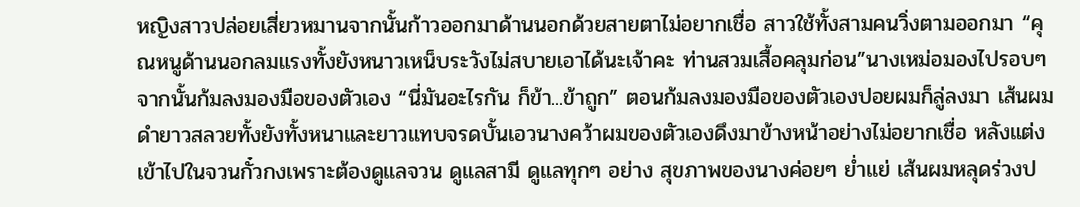หญิงสาวปล่อยเสี่ยวหมานจากนั้นก้าวออกมาด้านนอกด้วยสายตาไม่อยากเชื่อ สาวใช้ทั้งสามคนวิ่งตามออกมา “คุณหนูด้านนอกลมแรงทั้งยังหนาวเหน็บระวังไม่สบายเอาได้นะเจ้าคะ ท่านสวมเสื้อคลุมก่อน”นางเหม่อมองไปรอบๆ จากนั้นก้มลงมองมือของตัวเอง “นี่มันอะไรกัน ก็ข้า...ข้าถูก” ตอนก้มลงมองมือของตัวเองปอยผมก็ลู่ลงมา เส้นผมดำยาวสลวยทั้งยังทั้งหนาและยาวแทบจรดบั้นเอวนางคว้าผมของตัวเองดึงมาข้างหน้าอย่างไม่อยากเชื่อ หลังแต่งเข้าไปในจวนกั๋วกงเพราะต้องดูแลจวน ดูแลสามี ดูแลทุกๆ อย่าง สุขภาพของนางค่อยๆ ย่ำแย่ เส้นผมหลุดร่วงป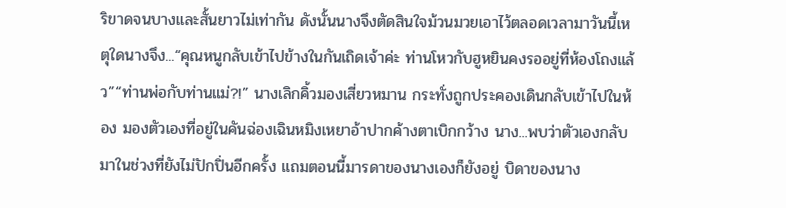ริขาดจนบางและสั้นยาวไม่เท่ากัน ดังนั้นนางจึงตัดสินใจม้วนมวยเอาไว้ตลอดเวลามาวันนี้เหตุใดนางจึง...“คุณหนูกลับเข้าไปข้างในกันเถิดเจ้าค่ะ ท่านโหวกับฮูหยินคงรออยู่ที่ห้องโถงแล้ว”“ท่านพ่อกับท่านแม่?!” นางเลิกคิ้วมองเสี่ยวหมาน กระทั่งถูกประคองเดินกลับเข้าไปในห้อง มองตัวเองที่อยู่ในคันฉ่องเฉินหมิงเหยาอ้าปากค้างตาเบิกกว้าง นาง...พบว่าตัวเองกลับมาในช่วงที่ยังไม่ปักปิ่นอีกครั้ง แถมตอนนี้มารดาของนางเองก็ยังอยู่ บิดาของนาง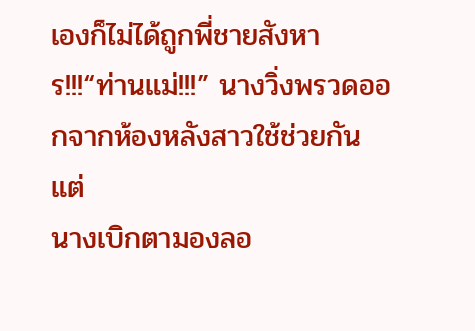เองก็ไม่ได้ถูกพี่ชายสังหาร!!!“ท่านแม่!!!” นางวิ่งพรวดออกจากห้องหลังสาวใช้ช่วยกันแต่
นางเบิกตามองลอ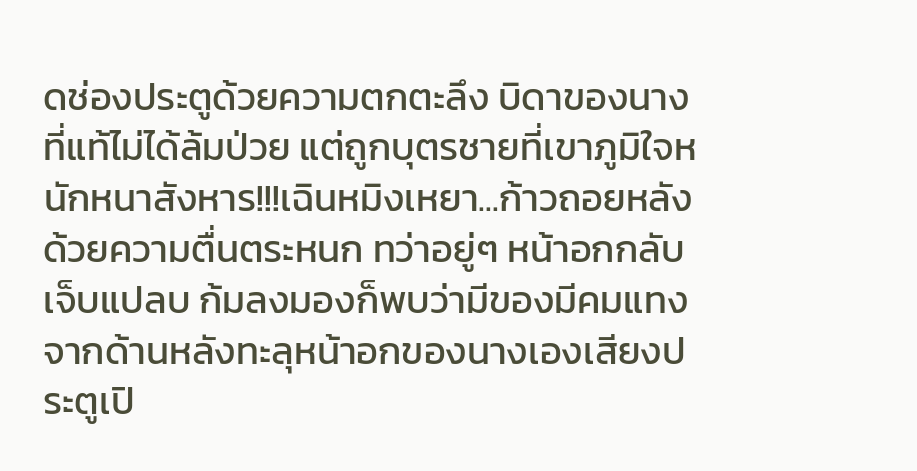ดช่องประตูด้วยความตกตะลึง บิดาของนางที่แท้ไม่ได้ล้มป่วย แต่ถูกบุตรชายที่เขาภูมิใจหนักหนาสังหาร!!!เฉินหมิงเหยา...ก้าวถอยหลังด้วยความตื่นตระหนก ทว่าอยู่ๆ หน้าอกกลับเจ็บแปลบ ก้มลงมองก็พบว่ามีของมีคมแทงจากด้านหลังทะลุหน้าอกของนางเองเสียงประตูเปิ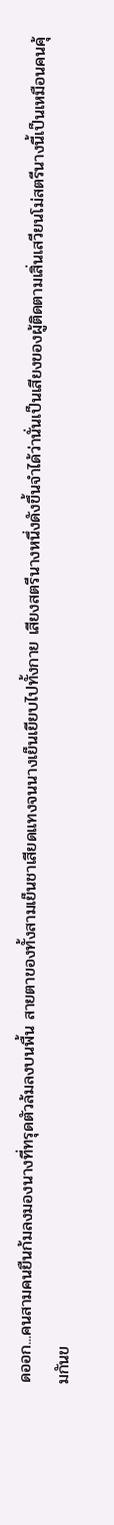ดออก...คนสามคนยืนก้มลงมองนางที่ทรุดตัวล้มลงบนพื้น สายตาของทั้งสามเย็นชาเสียดแทงจนนางเย็นเยียบไปทั้งกาย เสียงสตรีนางหนึ่งดังขึ้นจำได้ว่านั่นเป็นเสียงของผู้ติดตามเสิ่นเสวียนโม่สตรีนางนี้เป็นเหมือนคนคุ้มกันข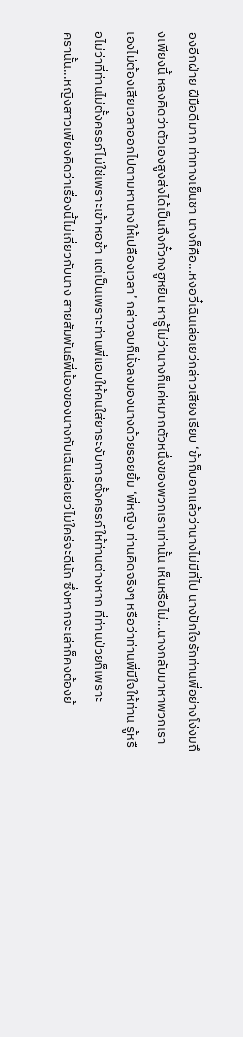องอีกฝ่าย ฝีมือดีมาก ท่าทางเย็นชา นางก็คือ...หงอวี๋เฉินเล่อเยว่กล่าวเสียงเรียบ ‘ข้าก็บอกแล้วว่านางไม่มีที่ไป นางปักใจรักท่านพี่อย่างโง่งมถึงเพียงนี้ หลงคิดว่าตัวเองสูงส่งได้เป็นถึงกั๋วกงฮูหยิน หารู้ไม่ว่านางก็แค่หมากตัวหนึ่งของพวกเราเท่านั้น เห็นหรือไม่...นางกลับมาหาพวกเราเองไม่ต้องเสียเวลาออกไปตามหานางให้เปลืองเวลา’ กล่าวจบก็นั่งลงมองนางด้วยรอยยิ้ม ‘พี่หญิง ท่านคิดจริงๆ หรือว่าท่านพี่มีใจให้ท่าน รู้หรือไม่ว่าที่ท่านไม่ตั้งครรภ์ไม่ใช่เพราะเข้าหอช้า แต่เป็นเพราะท่านพี่แอบให้คนใส่ยาระงับการตั้งครรภ์ให้ท่านต่างหาก ที่ท่านป่วยก็เพราะ
ครานั้น...หญิงสาวเพียงคิดว่าเรื่องนี้ไม่เกี่ยวกับนาง สายสัมพันธ์พี่น้องของนางกับเฉินเล่อเยว่ไม่ใคร่จะดีนัก ซึ่งหากจะเล่าก็คงต้องย้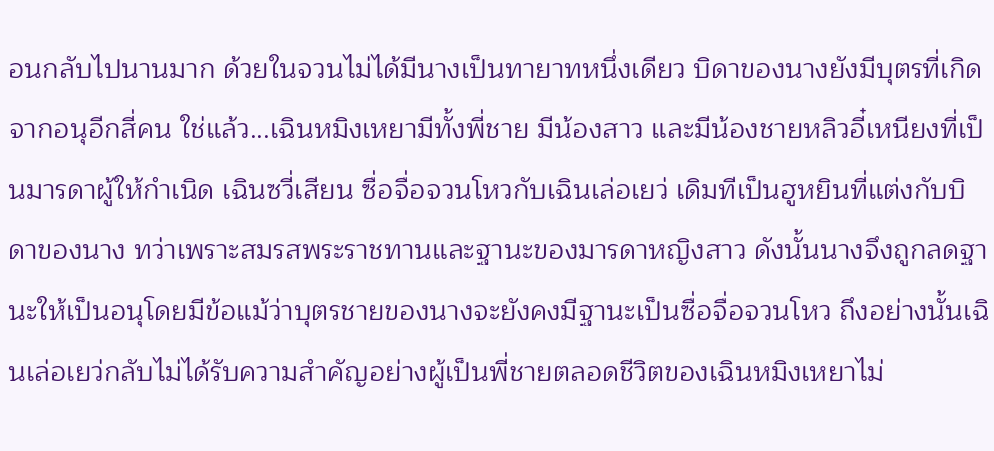อนกลับไปนานมาก ด้วยในจวนไม่ได้มีนางเป็นทายาทหนึ่งเดียว บิดาของนางยังมีบุตรที่เกิดจากอนุอีกสี่คน ใช่แล้ว...เฉินหมิงเหยามีทั้งพี่ชาย มีน้องสาว และมีน้องชายหลิวอี๋เหนียงที่เป็นมารดาผู้ให้กำเนิด เฉินซวี่เสียน ซื่อจื่อจวนโหวกับเฉินเล่อเยว่ เดิมทีเป็นฮูหยินที่แต่งกับบิดาของนาง ทว่าเพราะสมรสพระราชทานและฐานะของมารดาหญิงสาว ดังนั้นนางจึงถูกลดฐานะให้เป็นอนุโดยมีข้อแม้ว่าบุตรชายของนางจะยังคงมีฐานะเป็นซื่อจื่อจวนโหว ถึงอย่างนั้นเฉินเล่อเยว่กลับไม่ได้รับความสำคัญอย่างผู้เป็นพี่ชายตลอดชีวิตของเฉินหมิงเหยาไม่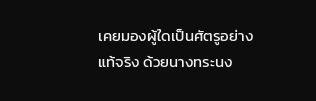เคยมองผู้ใดเป็นศัตรูอย่างแท้จริง ด้วยนางทระนง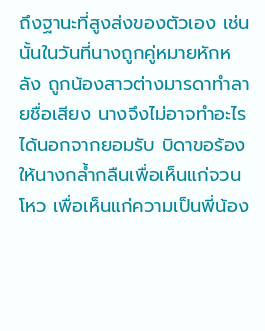ถึงฐานะที่สูงส่งของตัวเอง เช่นนั้นในวันที่นางถูกคู่หมายหักหลัง ถูกน้องสาวต่างมารดาทำลายชื่อเสียง นางจึงไม่อาจทำอะไรได้นอกจากยอมรับ บิดาขอร้องให้นางกล้ำกลืนเพื่อเห็นแก่จวนโหว เพื่อเห็นแก่ความเป็นพี่น้อง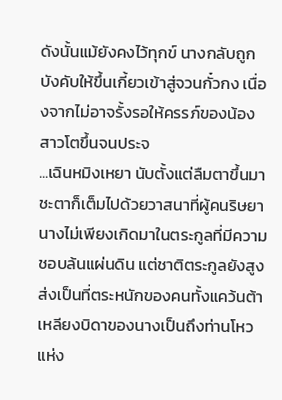ดังนั้นแม้ยังคงไว้ทุกข์ นางกลับถูกบังคับให้ขึ้นเกี้ยวเข้าสู่จวนกั๋วกง เนื่องจากไม่อาจรั้งรอให้ครรภ์ของน้องสาวโตขึ้นจนประจ
...เฉินหมิงเหยา นับตั้งแต่ลืมตาขึ้นมาชะตาก็เต็มไปด้วยวาสนาที่ผู้คนริษยา นางไม่เพียงเกิดมาในตระกูลที่มีความชอบล้นแผ่นดิน แต่ชาติตระกูลยังสูงส่งเป็นที่ตระหนักของคนทั้งแคว้นต้าเหลียงบิดาของนางเป็นถึงท่านโหวแห่ง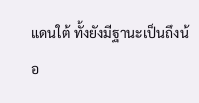แดนใต้ ทั้งยังมีฐานะเป็นถึงน้อ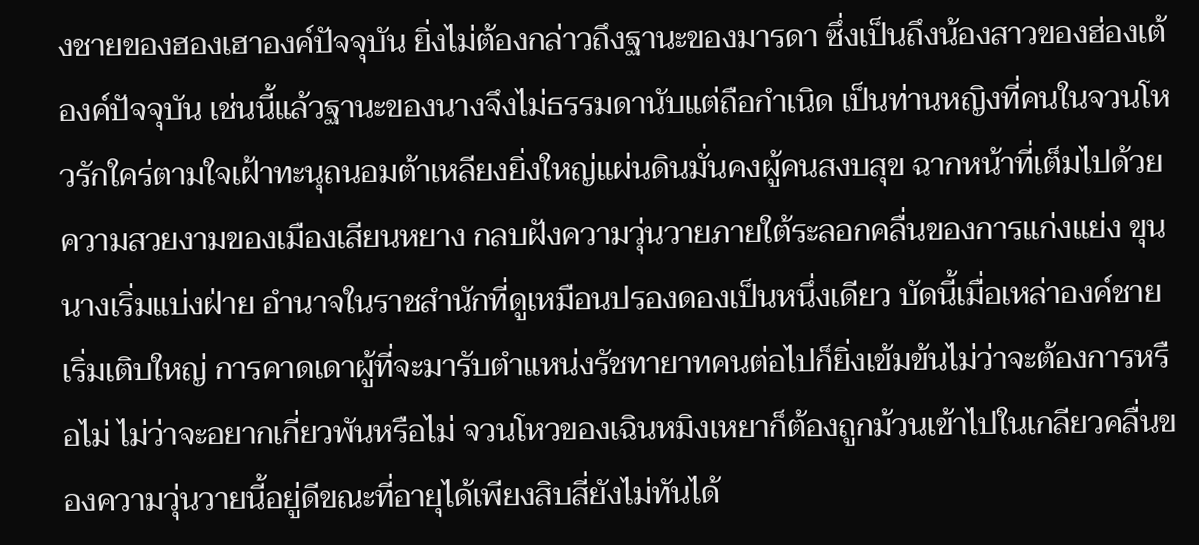งชายของฮองเฮาองค์ปัจจุบัน ยิ่งไม่ต้องกล่าวถึงฐานะของมารดา ซึ่งเป็นถึงน้องสาวของฮ่องเต้องค์ปัจจุบัน เช่นนี้แล้วฐานะของนางจึงไม่ธรรมดานับแต่ถือกำเนิด เป็นท่านหญิงที่คนในจวนโหวรักใคร่ตามใจเฝ้าทะนุถนอมต้าเหลียงยิ่งใหญ่แผ่นดินมั่นคงผู้คนสงบสุข ฉากหน้าที่เต็มไปด้วยความสวยงามของเมืองเสียนหยาง กลบฝังความวุ่นวายภายใต้ระลอกคลื่นของการแก่งแย่ง ขุนนางเริ่มแบ่งฝ่าย อำนาจในราชสำนักที่ดูเหมือนปรองดองเป็นหนึ่งเดียว บัดนี้เมื่อเหล่าองค์ชายเริ่มเติบใหญ่ การคาดเดาผู้ที่จะมารับตำแหน่งรัชทายาทคนต่อไปก็ยิ่งเข้มข้นไม่ว่าจะต้องการหรือไม่ ไม่ว่าจะอยากเกี่ยวพันหรือไม่ จวนโหวของเฉินหมิงเหยาก็ต้องถูกม้วนเข้าไปในเกลียวคลื่นของความวุ่นวายนี้อยู่ดีขณะที่อายุได้เพียงสิบสี่ยังไม่ทันได้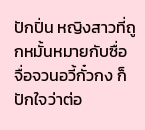ปักปิ่น หญิงสาวที่ถูกหมั้นหมายกับซื่อจื่อจวนอวี้กั๋วกง ก็ปักใจว่าต่อ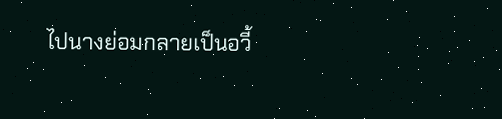ไปนางย่อมกลายเป็นอวี้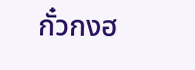กั๋วกงฮ